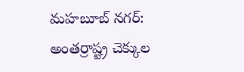మహబూబ్ నగర్: అంతర్రాష్ట్ర చెక్కుల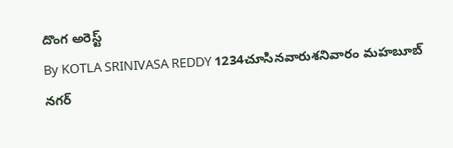దొంగ అరెస్ట్
By KOTLA SRINIVASA REDDY 1234చూసినవారుశనివారం మహబూబ్ నగర్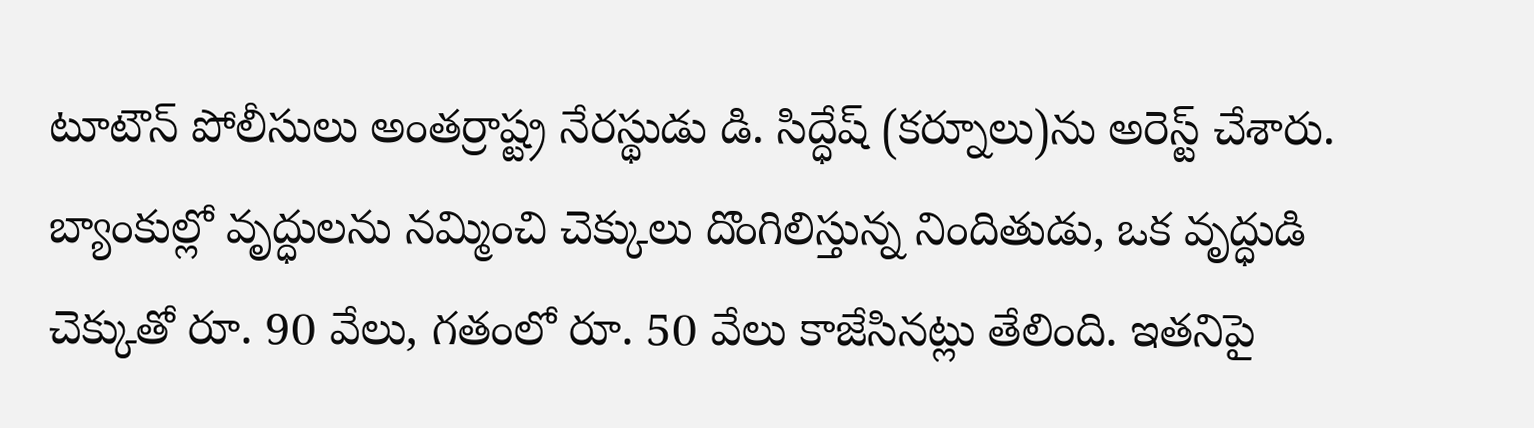టూటౌన్ పోలీసులు అంతర్రాష్ట్ర నేరస్థుడు డి. సిద్ధేష్ (కర్నూలు)ను అరెస్ట్ చేశారు. బ్యాంకుల్లో వృద్ధులను నమ్మించి చెక్కులు దొంగిలిస్తున్న నిందితుడు, ఒక వృద్ధుడి చెక్కుతో రూ. 90 వేలు, గతంలో రూ. 50 వేలు కాజేసినట్లు తేలింది. ఇతనిపై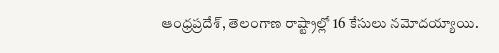ఆంధ్రప్రదేశ్, తెలంగాణ రాష్ట్రాల్లో 16 కేసులు నమోదయ్యాయి.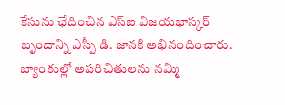కేసును ఛేదించిన ఎస్ఐ విజయభాస్కర్ బృందాన్ని ఎస్పీ డి. జానకి అభినందించారు. బ్యాంకుల్లో అపరిచితులను నమ్మి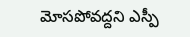మోసపోవద్దని ఎస్పీ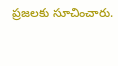ప్రజలకు సూచించారు.